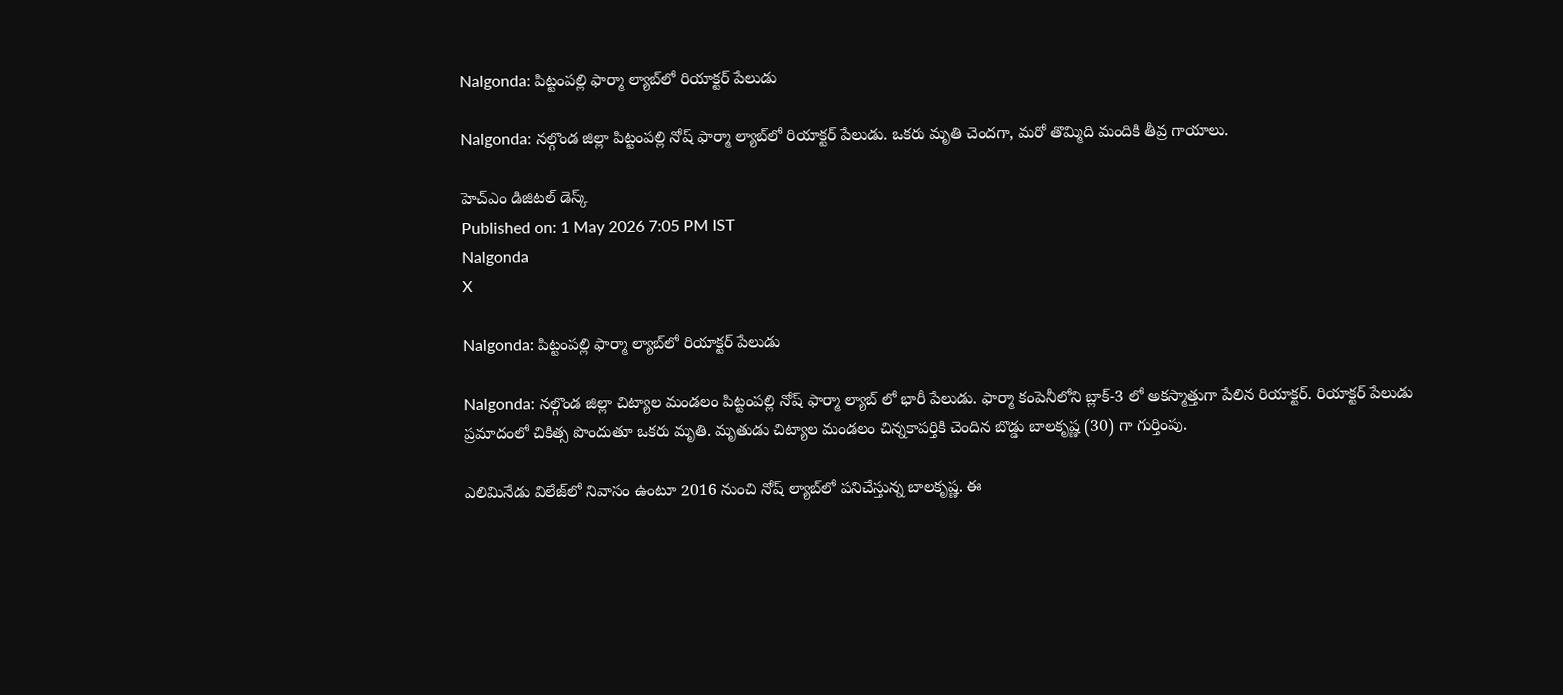Nalgonda: పిట్టంపల్లి ఫార్మా ల్యాబ్‌లో రియాక్టర్ పేలుడు

Nalgonda: నల్గొండ జిల్లా పిట్టంపల్లి నోష్ ఫార్మా ల్యాబ్‌లో రియాక్టర్ పేలుడు. ఒకరు మృతి చెందగా, మరో తొమ్మిది మందికి తీవ్ర గాయాలు.

హెచ్ఎం డిజిటల్ డెస్క్
Published on: 1 May 2026 7:05 PM IST
Nalgonda
X

Nalgonda: పిట్టంపల్లి ఫార్మా ల్యాబ్‌లో రియాక్టర్ పేలుడు

Nalgonda: నల్గొండ జిల్లా చిట్యాల మండలం పిట్టంపల్లి నోష్ ఫార్మా ల్యాబ్ లో భారీ పేలుడు. ఫార్మా కంపెనీలోని బ్లాక్-3 లో అకస్మాత్తుగా పేలిన రియాక్టర్. రియాక్టర్ పేలుడు ప్రమాదంలో చికిత్స పొందుతూ ఒకరు మృతి. మృతుడు చిట్యాల మండలం చిన్నకాపర్తికి చెందిన బొడ్డు బాలకృష్ణ (30) గా గుర్తింపు.

ఎలిమినేడు విలేజ్‌లో నివాసం ఉంటూ 2016 నుంచి నోష్ ల్యాబ్‌లో పనిచేస్తున్న బాలకృష్ణ. ఈ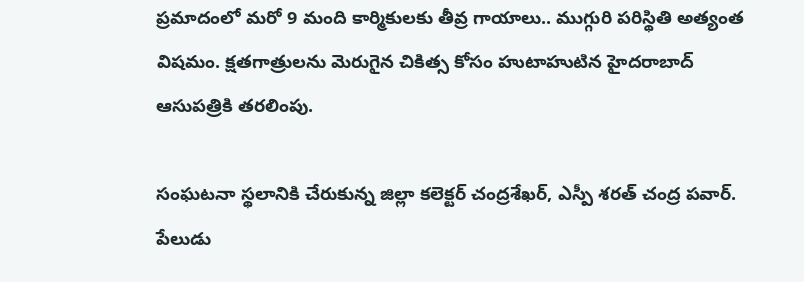ప్రమాదంలో మరో 9 మంది కార్మికులకు తీవ్ర గాయాలు.. ముగ్గురి పరిస్థితి అత్యంత విషమం. క్షతగాత్రులను మెరుగైన చికిత్స కోసం హుటాహుటిన హైదరాబాద్ ఆసుపత్రికి తరలింపు.

సంఘటనా స్థలానికి చేరుకున్న జిల్లా కలెక్టర్ చంద్రశేఖర్, ఎస్పీ శరత్ చంద్ర పవార్. పేలుడు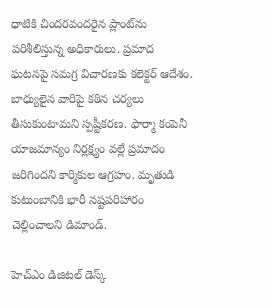ధాటికి చిందరవందరైన ప్లాంట్‌ను పరిశీలిస్తున్న అధికారులు. ప్రమాద ఘటనపై సమగ్ర విచారణకు కలెక్టర్ ఆదేశం. బాధ్యులైన వారిపై కఠిన చర్యలు తీసుకుంటామని స్పష్టీకరణ. ఫార్మా కంపెనీ యాజమాన్యం నిర్లక్ష్యం వల్లే ప్రమాదం జరిగిందని కార్మికుల ఆగ్రహం. మృతుడి కుటుంబానికి భారీ నష్టపరిహారం చెల్లించాలని డిమాండ్.

హెచ్ఎం డిజిటల్ డెస్క్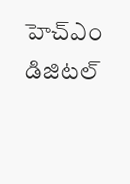హెచ్ఎం డిజిటల్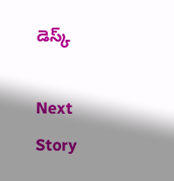డెస్క్

Next Story